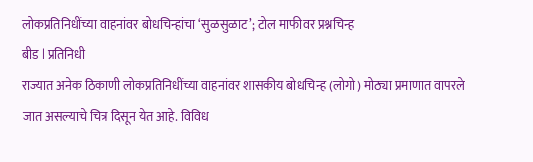लोकप्रतिनिधींच्या वाहनांवर बोधचिन्हांचा ‘सुळसुळाट’; टोल माफीवर प्रश्नचिन्ह
बीड l प्रतिनिधी
राज्यात अनेक ठिकाणी लोकप्रतिनिधींच्या वाहनांवर शासकीय बोधचिन्ह (लोगो) मोठ्या प्रमाणात वापरले जात असल्याचे चित्र दिसून येत आहे. विविध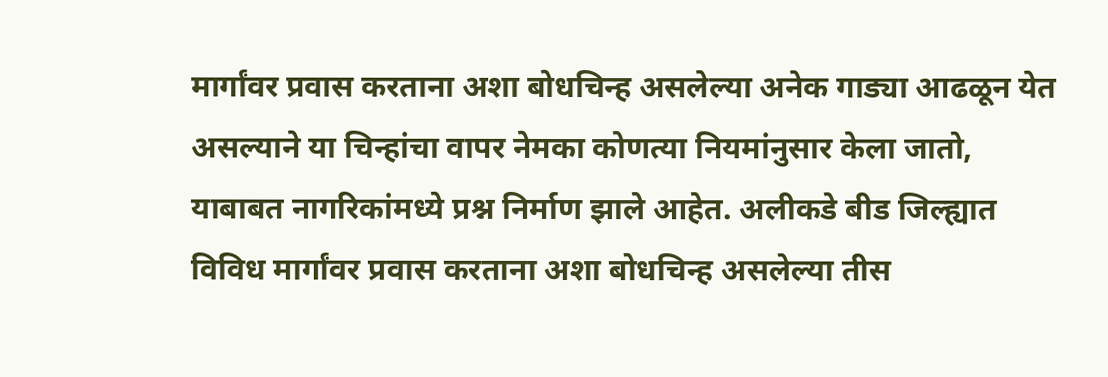मार्गांवर प्रवास करताना अशा बोधचिन्ह असलेल्या अनेक गाड्या आढळून येत असल्याने या चिन्हांचा वापर नेमका कोणत्या नियमांनुसार केला जातो, याबाबत नागरिकांमध्ये प्रश्न निर्माण झाले आहेत. अलीकडे बीड जिल्ह्यात विविध मार्गांवर प्रवास करताना अशा बोधचिन्ह असलेल्या तीस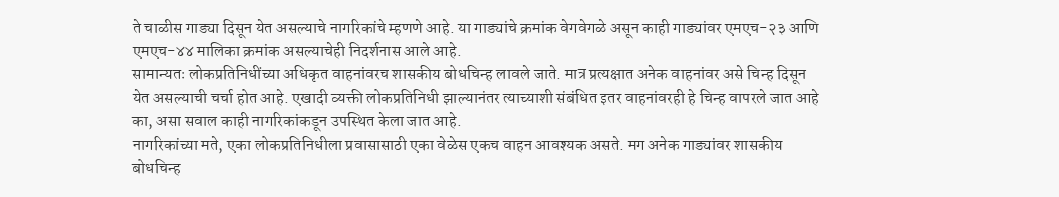ते चाळीस गाड्या दिसून येत असल्याचे नागरिकांचे म्हणणे आहे. या गाड्यांचे क्रमांक वेगवेगळे असून काही गाड्यांवर एमएच-२३ आणि एमएच-४४ मालिका क्रमांक असल्याचेही निदर्शनास आले आहे.
सामान्यतः लोकप्रतिनिधींच्या अधिकृत वाहनांवरच शासकीय बोधचिन्ह लावले जाते. मात्र प्रत्यक्षात अनेक वाहनांवर असे चिन्ह दिसून येत असल्याची चर्चा होत आहे. एखादी व्यक्ती लोकप्रतिनिधी झाल्यानंतर त्याच्याशी संबंधित इतर वाहनांवरही हे चिन्ह वापरले जात आहे का, असा सवाल काही नागरिकांकडून उपस्थित केला जात आहे.
नागरिकांच्या मते, एका लोकप्रतिनिधीला प्रवासासाठी एका वेळेस एकच वाहन आवश्यक असते. मग अनेक गाड्यांवर शासकीय बोधचिन्ह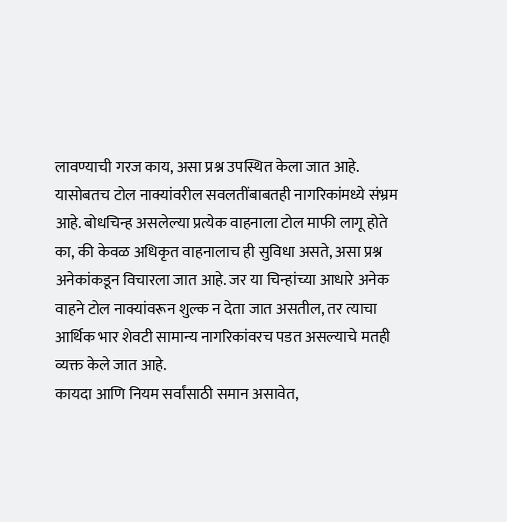लावण्याची गरज काय, असा प्रश्न उपस्थित केला जात आहे.
यासोबतच टोल नाक्यांवरील सवलतींबाबतही नागरिकांमध्ये संभ्रम आहे. बोधचिन्ह असलेल्या प्रत्येक वाहनाला टोल माफी लागू होते का, की केवळ अधिकृत वाहनालाच ही सुविधा असते, असा प्रश्न अनेकांकडून विचारला जात आहे. जर या चिन्हांच्या आधारे अनेक वाहने टोल नाक्यांवरून शुल्क न देता जात असतील, तर त्याचा आर्थिक भार शेवटी सामान्य नागरिकांवरच पडत असल्याचे मतही व्यक्त केले जात आहे.
कायदा आणि नियम सर्वांसाठी समान असावेत,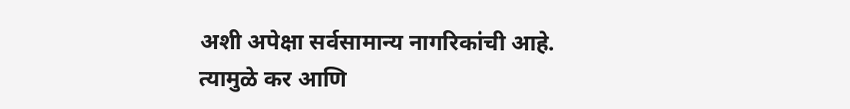अशी अपेक्षा सर्वसामान्य नागरिकांची आहे. त्यामुळे कर आणि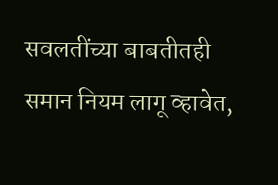सवलतींच्या बाबतीतही समान नियम लागू व्हावेत,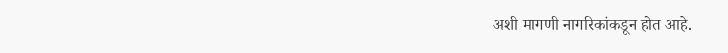अशी मागणी नागरिकांकडून होत आहे.